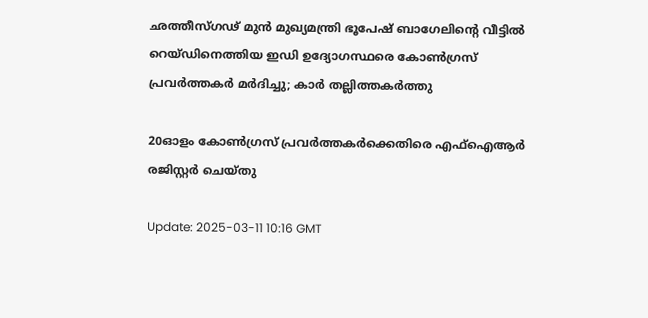ഛത്തീസ്ഗഢ് മുന്‍ മുഖ്യമന്ത്രി ഭൂപേഷ് ബാഗേലിന്‍റെ വീട്ടിൽ റെയ്ഡിനെത്തിയ ഇഡി ഉദ്യോഗസ്ഥരെ കോൺഗ്രസ് പ്രവര്‍ത്തകര്‍ മര്‍ദിച്ചു; കാര്‍ തല്ലിത്തകര്‍ത്തു

20ഓളം കോൺഗ്രസ് പ്രവർത്തകർക്കെതിരെ എഫ്‌ഐആർ രജിസ്റ്റർ ചെയ്തു

Update: 2025-03-11 10:16 GMT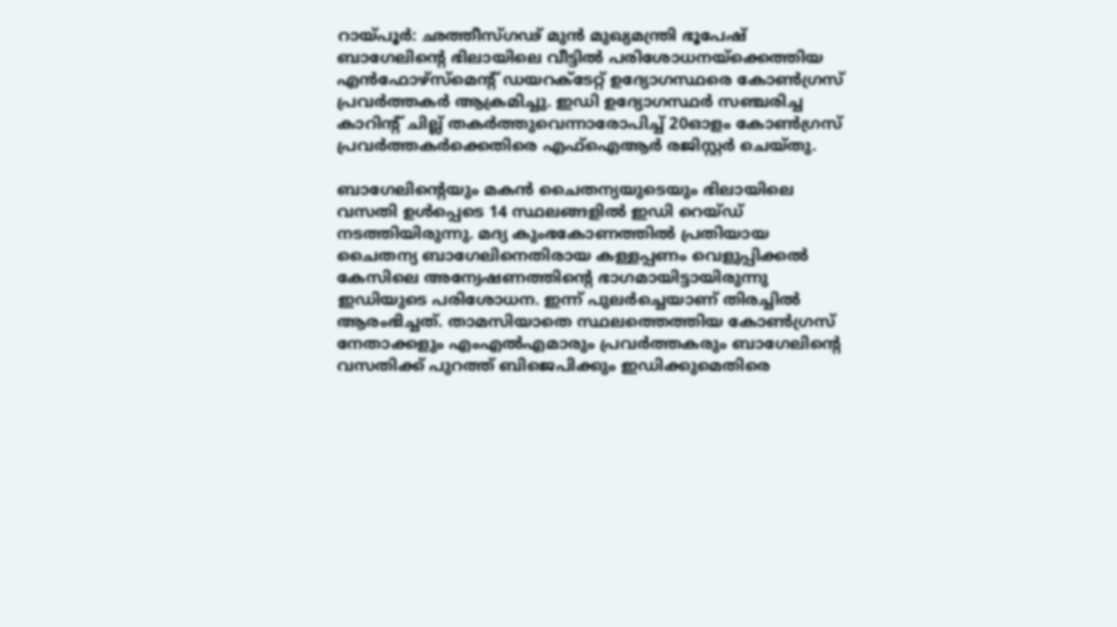റായ്പൂര്‍: ഛത്തീസ്ഗഢ് മുന്‍ മുഖ്യമന്ത്രി ഭൂപേഷ് ബാഗേലിന്റെ ഭിലായിലെ വീട്ടില്‍ പരിശോധനയ്‌ക്കെത്തിയ എന്‍ഫോഴ്‌സ്‌മെന്‍റ് ഡയറക്ടേറ്റ് ഉദ്യോഗസ്ഥരെ കോൺഗ്രസ് പ്രവര്‍ത്തകര്‍ ആക്രമിച്ചു. ഇഡി ഉദ്യോഗസ്ഥർ സഞ്ചരിച്ച കാറിന്‍റ് ചില്ല് തകർത്തുവെന്നാരോപിച്ച് 20ഓളം കോൺഗ്രസ് പ്രവർത്തകർക്കെതിരെ എഫ്‌ഐആർ രജിസ്റ്റർ ചെയ്തു.

ബാഗേലിന്‍റെയും മകൻ ചൈതന്യയുടെയും ഭിലായിലെ വസതി ഉൾപ്പെടെ 14 സ്ഥലങ്ങളിൽ ഇഡി റെയ്ഡ് നടത്തിയിരുന്നു. മദ്യ കുംഭകോണത്തില്‍ പ്രതിയായ ചൈതന്യ ബാഗേലിനെതിരായ കള്ളപ്പണം വെളുപ്പിക്കല്‍ കേസിലെ അന്വേഷണത്തിന്‍റെ ഭാഗമായിട്ടായിരുന്നു ഇഡിയുടെ പരിശോധന. ഇന്ന് പുലര്‍ച്ചെയാണ് തിരച്ചിൽ ആരംഭിച്ചത്. താമസിയാതെ സ്ഥലത്തെത്തിയ കോൺഗ്രസ് നേതാക്കളും എംഎൽഎമാരും പ്രവർത്തകരും ബാഗേലിന്‍റെ വസതിക്ക് പുറത്ത് ബിജെപിക്കും ഇഡിക്കുമെതിരെ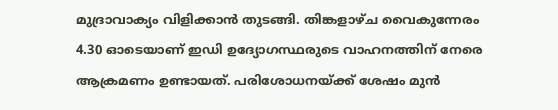മുദ്രാവാക്യം വിളിക്കാൻ തുടങ്ങി. തിങ്കളാഴ്ച വൈകുന്നേരം 4.30 ഓടെയാണ് ഇഡി ഉദ്യോഗസ്ഥരുടെ വാഹനത്തിന് നേരെ ആക്രമണം ഉണ്ടായത്. പരിശോധനയ്ക്ക് ശേഷം മുൻ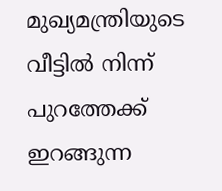മുഖ്യമന്ത്രിയുടെ വീട്ടിൽ നിന്ന് പുറത്തേക്ക് ഇറങ്ങുന്ന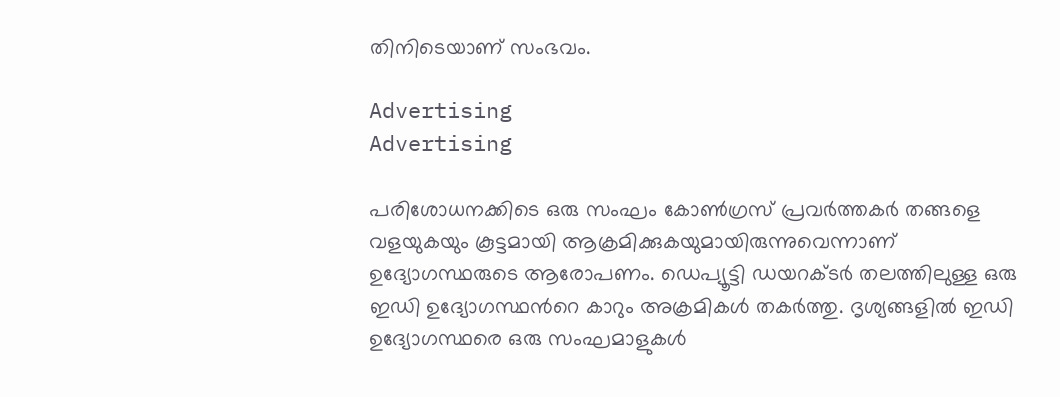തിനിടെയാണ് സംഭവം.

Advertising
Advertising

പരിശോധനക്കിടെ ഒരു സംഘം കോണ്‍ഗ്രസ് പ്രവര്‍ത്തകര്‍ തങ്ങളെ വളയുകയും കൂട്ടമായി ആക്രമിക്കുകയുമായിരുന്നുവെന്നാണ് ഉദ്യോഗസ്ഥരുടെ ആരോപണം. ഡെപ്യൂട്ടി ഡയറക്ടര്‍ തലത്തിലുള്ള ഒരു ഇഡി ഉദ്യോഗസ്ഥന്‍റെ കാറും അക്രമികള്‍ തകര്‍ത്തു. ദൃശ്യങ്ങളില്‍ ഇഡി ഉദ്യോഗസ്ഥരെ ഒരു സംഘമാളുകള്‍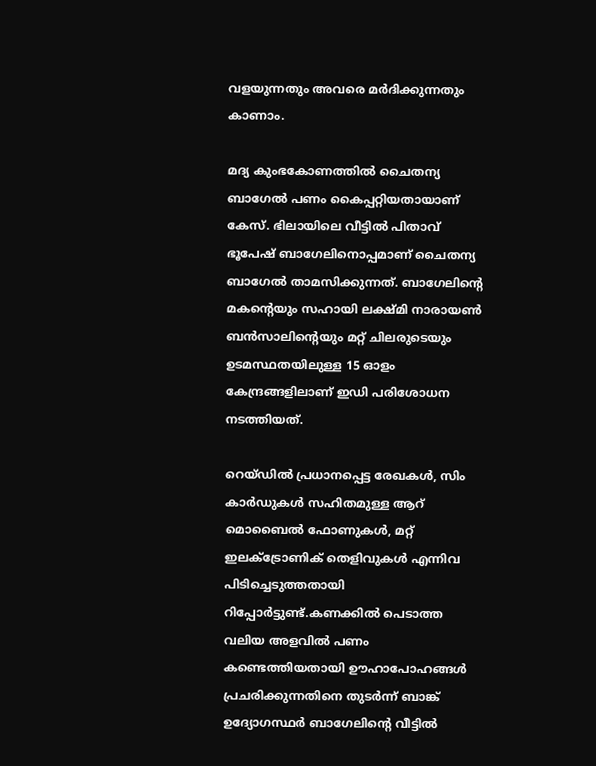വളയുന്നതും അവരെ മര്‍ദിക്കുന്നതും കാണാം.

മദ്യ കുംഭകോണത്തില്‍ ചൈതന്യ ബാഗേല്‍ പണം കൈപ്പറ്റിയതായാണ് കേസ്. ഭിലായിലെ വീട്ടില്‍ പിതാവ് ഭൂപേഷ് ബാഗേലിനൊപ്പമാണ് ചൈതന്യ ബാഗേല്‍ താമസിക്കുന്നത്. ബാഗേലിന്റെ മകന്റെയും സഹായി ലക്ഷ്മി നാരായണ്‍ ബന്‍സാലിന്റെയും മറ്റ് ചിലരുടെയും ഉടമസ്ഥതയിലുള്ള 15 ഓളം കേന്ദ്രങ്ങളിലാണ് ഇഡി പരിശോധന നടത്തിയത്.

റെയ്ഡില്‍ പ്രധാനപ്പെട്ട രേഖകൾ, സിം കാർഡുകൾ സഹിതമുള്ള ആറ് മൊബൈൽ ഫോണുകൾ, മറ്റ് ഇലക്ട്രോണിക് തെളിവുകൾ എന്നിവ പിടിച്ചെടുത്തതായി റിപ്പോർട്ടുണ്ട്.കണക്കിൽ പെടാത്ത വലിയ അളവിൽ പണം കണ്ടെത്തിയതായി ഊഹാപോഹങ്ങൾ പ്രചരിക്കുന്നതിനെ തുടർന്ന് ബാങ്ക് ഉദ്യോഗസ്ഥർ ബാഗേലിന്റെ വീട്ടിൽ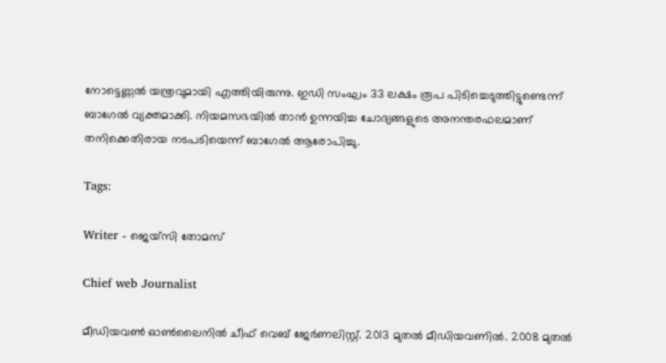നോട്ടെണ്ണൽ യന്ത്രവുമായി എത്തിയിരുന്നു. ഇഡി സംഘം 33 ലക്ഷം രൂപ പിടിച്ചെടുത്തിട്ടുണ്ടെന്ന് ബാഗേല്‍ വ്യക്തമാക്കി. നിയമസഭയിൽ താൻ ഉന്നയിച്ച ചോദ്യങ്ങളുടെ അനന്തരഫലമാണ് തനിക്കെതിരായ നടപടിയെന്ന് ബാഗേൽ ആരോപിച്ചു.

Tags:

Writer - ജെയ്സി തോമസ്

Chief web Journalist

മീഡിയവൺ ഓൺലൈനിൽ ചീഫ് വെബ് ജേർണലിസ്റ്റ്. 2013 മുതൽ മീഡിയവണിൽ. 2008 മുതൽ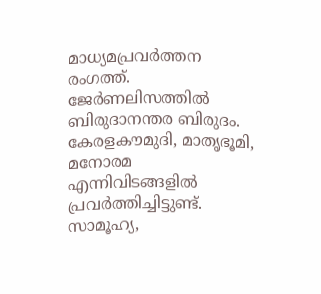മാധ്യമപ്രവർത്തന രംഗത്ത്. ജേർണലിസത്തിൽ ബിരുദാനന്തര ബിരുദം. കേരളകൗമുദി, മാതൃഭൂമി, മനോരമ എന്നിവിടങ്ങളിൽ പ്രവർത്തിച്ചിട്ടുണ്ട്. സാമൂഹ്യ,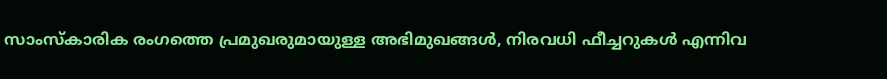സാംസ്‌കാരിക രംഗത്തെ പ്രമുഖരുമായുള്ള അഭിമുഖങ്ങൾ, നിരവധി ഫീച്ചറുകൾ എന്നിവ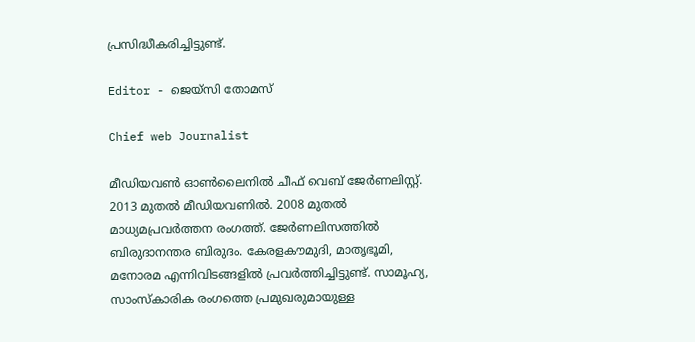പ്രസിദ്ധീകരിച്ചിട്ടുണ്ട്.

Editor - ജെയ്സി തോമസ്

Chief web Journalist

മീഡിയവൺ ഓൺലൈനിൽ ചീഫ് വെബ് ജേർണലിസ്റ്റ്. 2013 മുതൽ മീഡിയവണിൽ. 2008 മുതൽ മാധ്യമപ്രവർത്തന രംഗത്ത്. ജേർണലിസത്തിൽ ബിരുദാനന്തര ബിരുദം. കേരളകൗമുദി, മാതൃഭൂമി, മനോരമ എന്നിവിടങ്ങളിൽ പ്രവർത്തിച്ചിട്ടുണ്ട്. സാമൂഹ്യ, സാംസ്‌കാരിക രംഗത്തെ പ്രമുഖരുമായുള്ള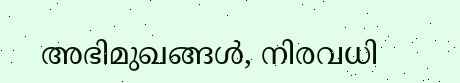അഭിമുഖങ്ങൾ, നിരവധി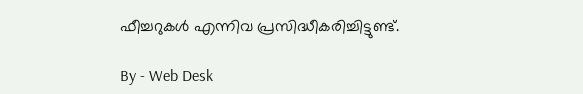ഫീച്ചറുകൾ എന്നിവ പ്രസിദ്ധീകരിച്ചിട്ടുണ്ട്.

By - Web Desk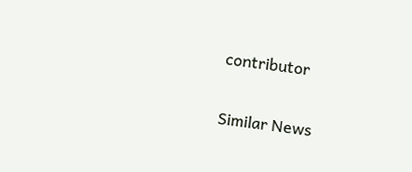contributor

Similar News